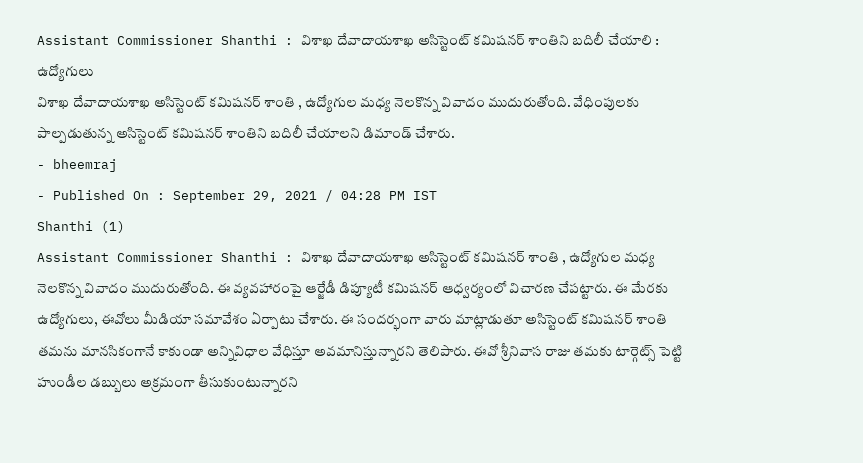Assistant Commissioner Shanthi : విశాఖ దేవాదాయశాఖ అసిస్టెంట్ కమిషనర్ శాంతిని బదిలీ చేయాలి : ఉద్యోగులు
విశాఖ దేవాదాయశాఖ అసిస్టెంట్ కమిషనర్ శాంతి , ఉద్యోగుల మధ్య నెలకొన్న వివాదం ముదురుతోంది. వేధింపులకు పాల్పడుతున్న అసిస్టెంట్ కమిషనర్ శాంతిని బదిలీ చేయాలని డిమాండ్ చేశారు.
- bheemraj
- Published On : September 29, 2021 / 04:28 PM IST
Shanthi (1)
Assistant Commissioner Shanthi : విశాఖ దేవాదాయశాఖ అసిస్టెంట్ కమిషనర్ శాంతి , ఉద్యోగుల మధ్య నెలకొన్న వివాదం ముదురుతోంది. ఈ వ్యవహారంపై ఆర్జేడీ డిప్యూటీ కమిషనర్ ఆధ్వర్యంలో విచారణ చేపట్టారు. ఈ మేరకు ఉద్యోగులు, ఈవోలు మీడియా సమావేశం ఏర్పాటు చేశారు. ఈ సందర్భంగా వారు మాట్లాడుతూ అసిస్టెంట్ కమిషనర్ శాంతి తమను మానసికంగానే కాకుండా అన్నివిధాల వేధిస్తూ అవమానిస్తున్నారని తెలిపారు. ఈవో శ్రీనివాస రాజు తమకు టార్గెట్స్ పెట్టి హుండీల డబ్బులు అక్రమంగా తీసుకుంటున్నారని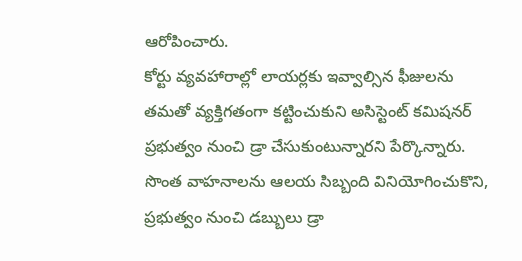ఆరోపించారు.
కోర్టు వ్యవహారాల్లో లాయర్లకు ఇవ్వాల్సిన ఫీజులను తమతో వ్యక్తిగతంగా కట్టించుకుని అసిస్టెంట్ కమిషనర్ ప్రభుత్వం నుంచి డ్రా చేసుకుంటున్నారని పేర్కొన్నారు. సొంత వాహనాలను ఆలయ సిబ్బంది వినియోగించుకొని, ప్రభుత్వం నుంచి డబ్బులు డ్రా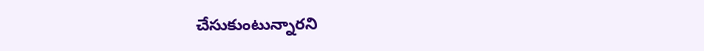చేసుకుంటున్నారని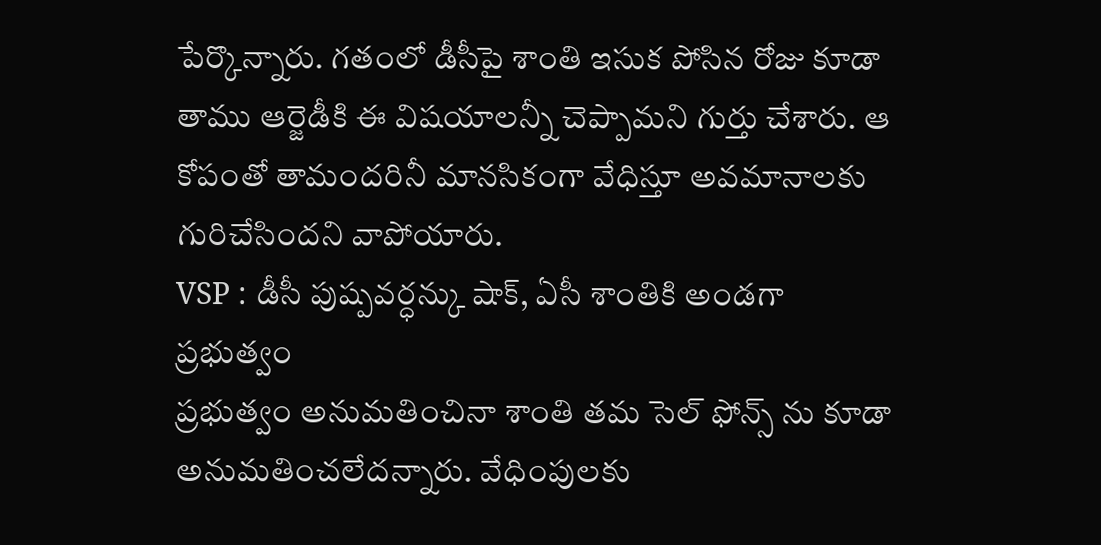పేర్కొన్నారు. గతంలో డీసీపై శాంతి ఇసుక పోసిన రోజు కూడా తాము ఆర్జెడీకి ఈ విషయాలన్నీ చెప్పామని గుర్తు చేశారు. ఆ కోపంతో తామందరినీ మానసికంగా వేధిస్తూ అవమానాలకు గురిచేసిందని వాపోయారు.
VSP : డీసీ పుష్పవర్ధన్కు షాక్, ఏసీ శాంతికి అండగా ప్రభుత్వం
ప్రభుత్వం అనుమతించినా శాంతి తమ సెల్ ఫోన్స్ ను కూడా అనుమతించలేదన్నారు. వేధింపులకు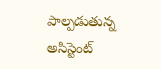పాల్పడుతున్న అసిస్టెంట్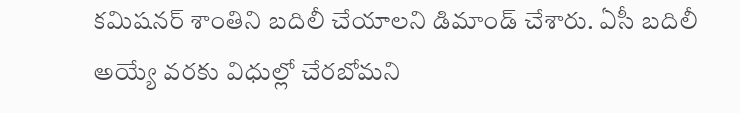కమిషనర్ శాంతిని బదిలీ చేయాలని డిమాండ్ చేశారు. ఏసీ బదిలీ అయ్యే వరకు విధుల్లో చేరబోమని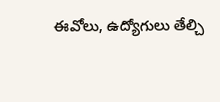ఈవోలు, ఉద్యోగులు తేల్చి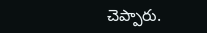చెప్పారు.